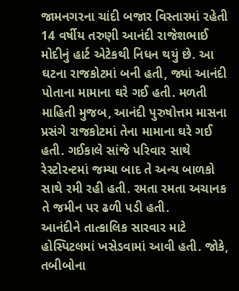જામનગરના ચાંદી બજાર વિસ્તારમાં રહેતી 14 વર્ષીય તરુણી આનંદી રાજેશભાઈ મોદીનું હાર્ટ એટેકથી નિધન થયું છે. આ ઘટના રાજકોટમાં બની હતી, જ્યાં આનંદી પોતાના મામાના ઘરે ગઈ હતી. મળતી માહિતી મુજબ, આનંદી પુરુષોત્તમ માસના પ્રસંગે રાજકોટમાં તેના મામાના ઘરે ગઈ હતી. ગઈકાલે સાંજે પરિવાર સાથે રેસ્ટોરન્ટમાં જમ્યા બાદ તે અન્ય બાળકો સાથે રમી રહી હતી. રમતા રમતા અચાનક તે જમીન પર ઢળી પડી હતી.
આનંદીને તાત્કાલિક સારવાર માટે હોસ્પિટલમાં ખસેડવામાં આવી હતી. જોકે, તબીબોના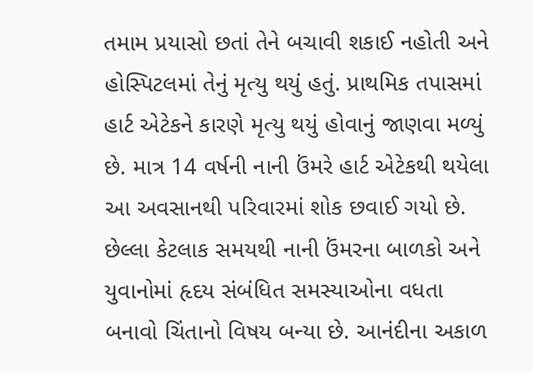તમામ પ્રયાસો છતાં તેને બચાવી શકાઈ નહોતી અને હોસ્પિટલમાં તેનું મૃત્યુ થયું હતું. પ્રાથમિક તપાસમાં હાર્ટ એટેકને કારણે મૃત્યુ થયું હોવાનું જાણવા મળ્યું છે. માત્ર 14 વર્ષની નાની ઉંમરે હાર્ટ એટેકથી થયેલા આ અવસાનથી પરિવારમાં શોક છવાઈ ગયો છે. છેલ્લા કેટલાક સમયથી નાની ઉંમરના બાળકો અને યુવાનોમાં હૃદય સંબંધિત સમસ્યાઓના વધતા બનાવો ચિંતાનો વિષય બન્યા છે. આનંદીના અકાળ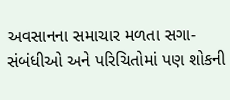અવસાનના સમાચાર મળતા સગા-સંબંધીઓ અને પરિચિતોમાં પણ શોકની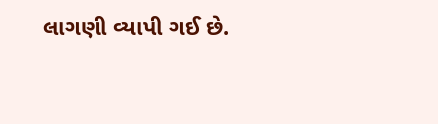લાગણી વ્યાપી ગઈ છે.